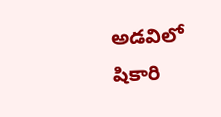అడవిలో షికారి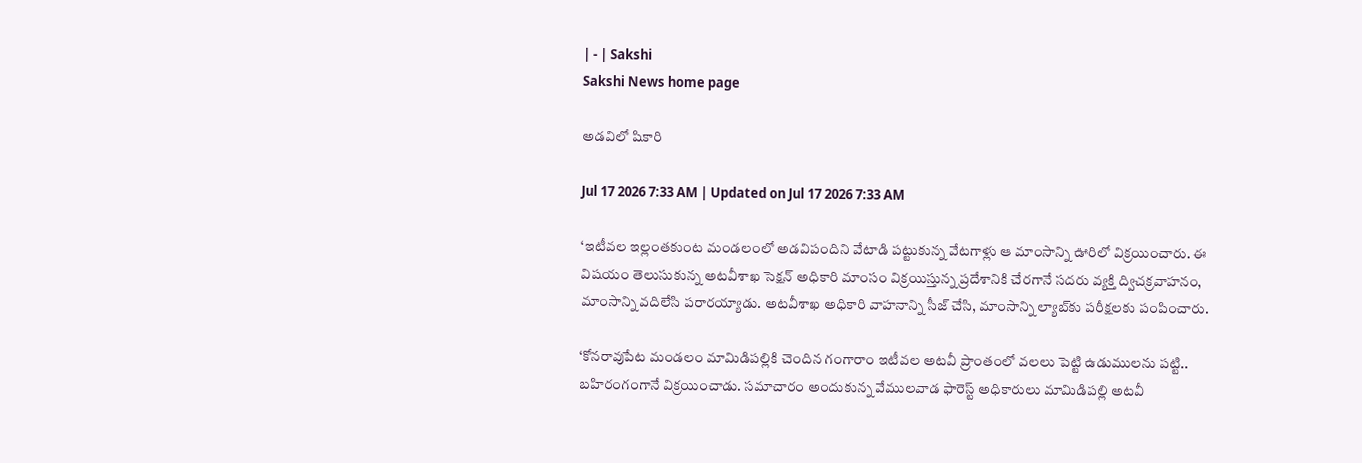| - | Sakshi
Sakshi News home page

అడవిలో షికారి

Jul 17 2026 7:33 AM | Updated on Jul 17 2026 7:33 AM

‘ఇటీవల ఇల్లంతకుంట మండలంలో అడవిపందిని వేటాడి పట్టుకున్న వేటగాళ్లు ఆ మాంసాన్ని ఊరిలో విక్రయించారు. ఈ విషయం తెలుసుకున్న అటవీశాఖ సెక్షన్‌ అధికారి మాంసం విక్రయిస్తున్న ప్రదేశానికి చేరగానే సదరు వ్యక్తి ద్విచక్రవాహనం, మాంసాన్ని వదిలేసి పరారయ్యాడు. అటవీశాఖ అధికారి వాహనాన్ని సీజ్‌ చేసి, మాంసాన్ని ల్యాబ్‌కు పరీక్షలకు పంపించారు.

‘కోనరావుపేట మండలం మామిడిపల్లికి చెందిన గంగారాం ఇటీవల అటవీ ప్రాంతంలో వలలు పెట్టి ఉడుములను పట్టి.. బహిరంగంగానే విక్రయించాడు. సమాచారం అందుకున్న వేములవాడ ఫారెస్ట్‌ అధికారులు మామిడిపల్లి అటవీ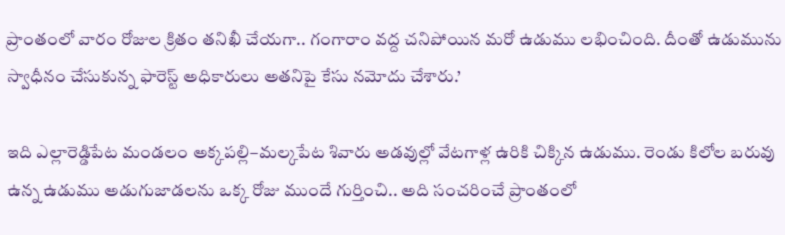ప్రాంతంలో వారం రోజుల క్రితం తనిఖీ చేయగా.. గంగారాం వద్ద చనిపోయిన మరో ఉడుము లభించింది. దీంతో ఉడుమును స్వాధీనం చేసుకున్న ఫారెస్ట్‌ అధికారులు అతనిపై కేసు నమోదు చేశారు.’

ఇది ఎల్లారెడ్డిపేట మండలం అక్కపల్లి–మల్కపేట శివారు అడవుల్లో వేటగాళ్ల ఉరికి చిక్కిన ఉడుము. రెండు కిలోల బరువు ఉన్న ఉడుము అడుగుజాడలను ఒక్క రోజు ముందే గుర్తించి.. అది సంచరించే ప్రాంతంలో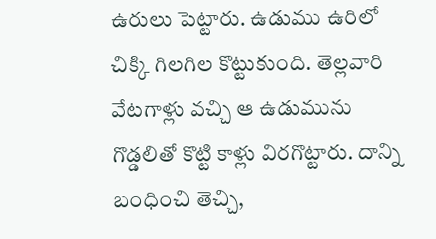ఉరులు పెట్టారు. ఉడుము ఉరిలో చిక్కి గిలగిల కొట్టుకుంది. తెల్లవారి వేటగాళ్లు వచ్చి ఆ ఉడుమును గొడ్డలితో కొట్టి కాళ్లు విరగొట్టారు. దాన్ని బంధించి తెచ్చి,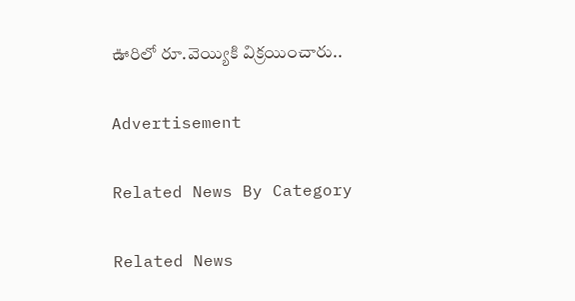ఊరిలో రూ.వెయ్యికి విక్రయించారు..

Advertisement

Related News By Category

Related News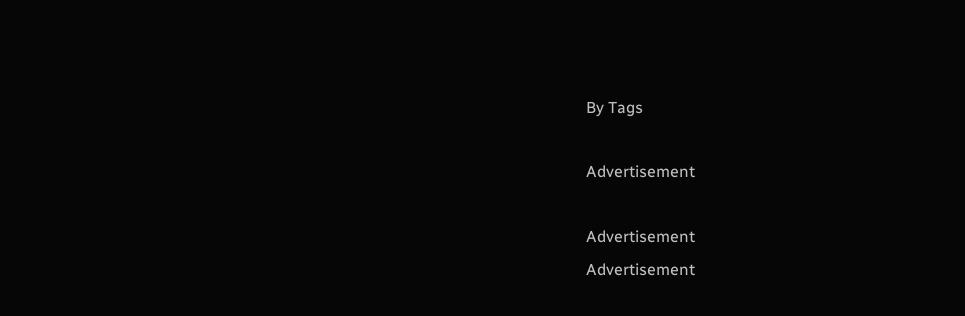By Tags

Advertisement

Advertisement
Advertisement